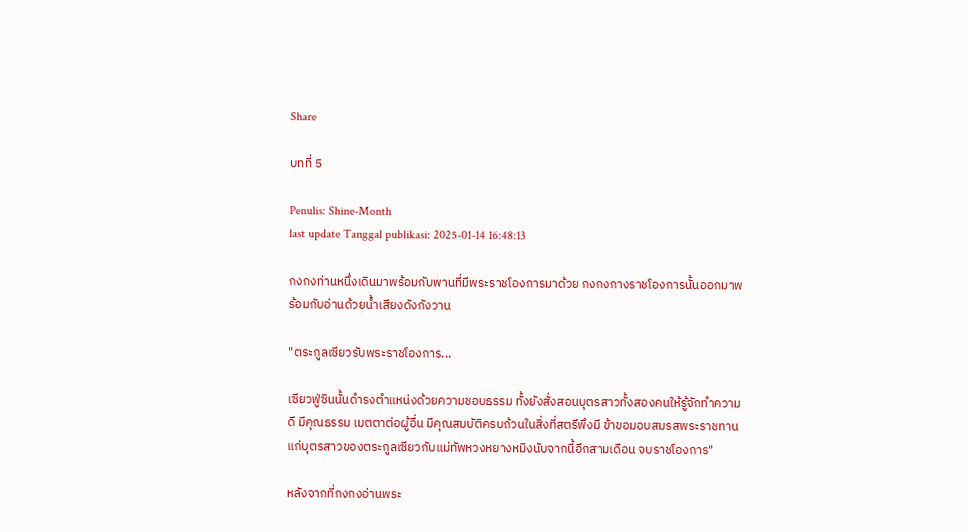Share

บทที่ 5

Penulis: Shine-Month
last update Tanggal publikasi: 2025-01-14 16:48:13

กงกงท่านหนึ่งเดินมาพร้อมกับพานที่มีพระราชโองการมาด้วย กงกงกางราชโองการนั้นออกมาพร้อมกับอ่านด้วยน้ำเสียงดังกังวาน

"ตระกูลเซียวรับพระราชโองการ...

เซียวฟู่ซินนั้นดำรงตำแหน่งด้วยความชอบธรรม ทั้งยังสั่งสอนบุตรสาวทั้งสองคนให้รู้จักทำความดี มีคุณธรรม เมตตาต่อผู้อื่น มีคุณสมบัติครบถ้วนในสิ่งที่สตรีพึงมี ข้าขอมอบสมรสพระราชทานแก่บุตรสาวของตระกูลเซียวกับแม่ทัพหวงหยางหมิงนับจากนี้อีกสามเดือน จบราชโองการ"

หลังจากที่กงกงอ่านพระ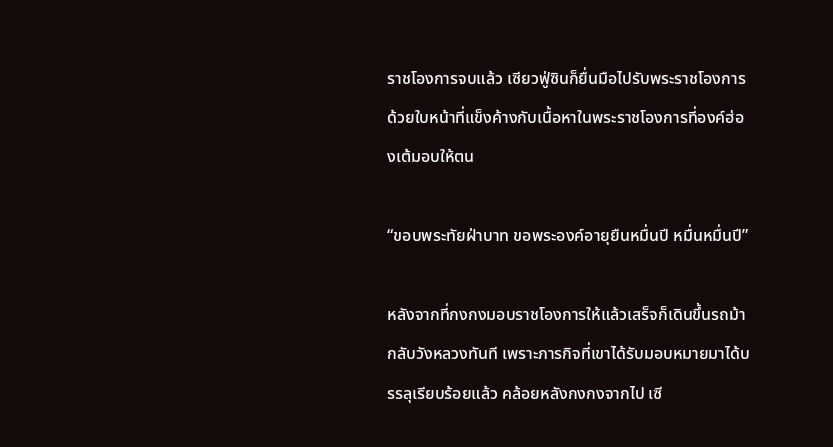ราชโองการจบแล้ว เซียวฟู่ซินก็ยื่นมือไปรับพระราชโองการด้วยใบหน้าที่แข็งค้างกับเนื้อหาในพระราชโองการที่องค์ฮ่องเต้มอบให้ตน

“ขอบพระทัยฝ่าบาท ขอพระองค์อายุยืนหมื่นปี หมื่นหมื่นปี”

หลังจากที่กงกงมอบราชโองการให้แล้วเสร็จก็เดินขึ้นรถม้ากลับวังหลวงทันที เพราะภารกิจที่เขาได้รับมอบหมายมาได้บรรลุเรียบร้อยแล้ว คล้อยหลังกงกงจากไป เซี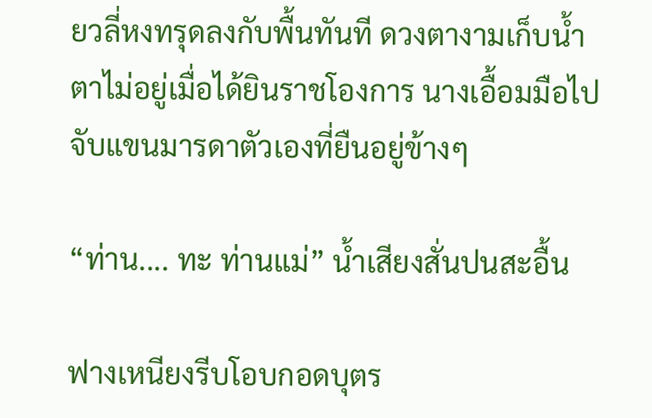ยวลี่หงทรุดลงกับพื้นทันที ดวงตางามเก็บน้ำตาไม่อยู่เมื่อได้ยินราชโองการ นางเอื้อมมือไปจับแขนมารดาตัวเองที่ยืนอยู่ข้างๆ

“ท่าน.... ทะ ท่านแม่” น้ำเสียงสั่นปนสะอื้น

ฟางเหนียงรีบโอบกอดบุตร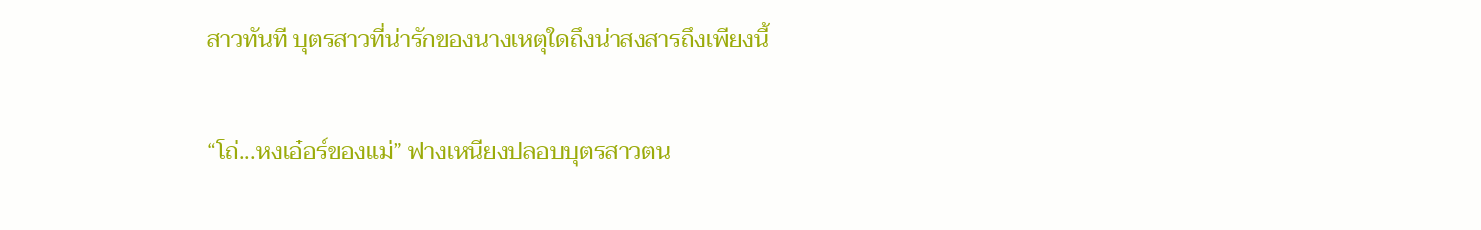สาวทันที บุตรสาวที่น่ารักของนางเหตุใดถึงน่าสงสารถึงเพียงนี้

“โถ่...หงเอ๋อร์ของแม่” ฟางเหนียงปลอบบุตรสาวตน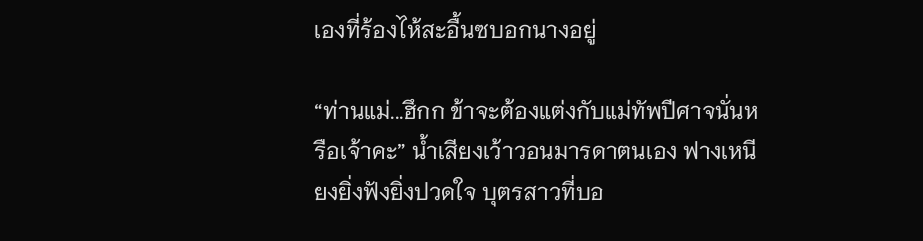เองที่ร้องไห้สะอื้นซบอกนางอยู่

“ท่านแม่...ฮึกก ข้าจะต้องแต่งกับแม่ทัพปีศาจนั่นหรือเจ้าคะ” น้ำเสียงเว้าวอนมารดาตนเอง ฟางเหนียงยิ่งฟังยิ่งปวดใจ บุตรสาวที่บอ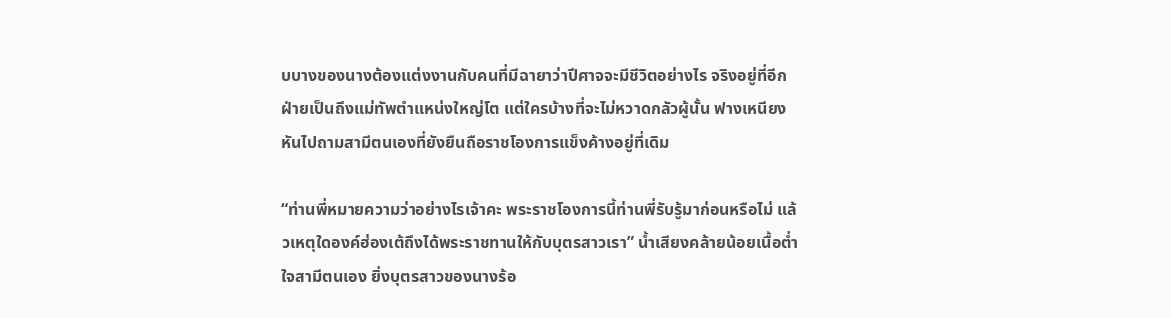บบางของนางต้องแต่งงานกับคนที่มีฉายาว่าปีศาจจะมีชีวิตอย่างไร จริงอยู่ที่อีกฝ่ายเป็นถึงแม่ทัพตำแหน่งใหญ่โต แต่ใครบ้างที่จะไม่หวาดกลัวผู้นั้น ฟางเหนียงหันไปถามสามีตนเองที่ยังยืนถือราชโองการแข็งค้างอยู่ที่เดิม

“ท่านพี่หมายความว่าอย่างไรเจ้าคะ พระราชโองการนี้ท่านพี่รับรู้มาก่อนหรือไม่ แล้วเหตุใดองค์ฮ่องเต้ถึงได้พระราชทานให้กับบุตรสาวเรา” น้ำเสียงคล้ายน้อยเนื้อต่ำใจสามีตนเอง ยิ่งบุตรสาวของนางร้อ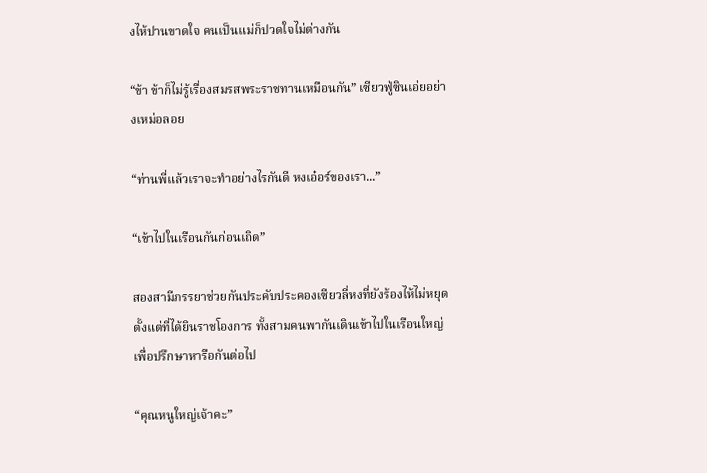งไห้ปานขาดใจ คนเป็นแม่ก็ปวดใจไม่ต่างกัน

“ข้า ข้าก็ไม่รู้เรื่องสมรสพระราชทานเหมือนกัน” เซียวฟู่ซินเอ่ยอย่างเหม่อลอย

“ท่านพี่แล้วเราจะทำอย่างไรกันดี หงเอ๋อร์ของเรา...”

“เข้าไปในเรือนกันก่อนเถิด”

สองสามีภรรยาช่วยกันประคับประคองเซียวลี่หงที่ยังร้องไห้ไม่หยุดตั้งแต่ที่ได้ยินราชโองการ ทั้งสามคนพากันเดินเข้าไปในเรือนใหญ่เพื่อปรึกษาหารือกันต่อไป

“คุณหนูใหญ่เจ้าคะ”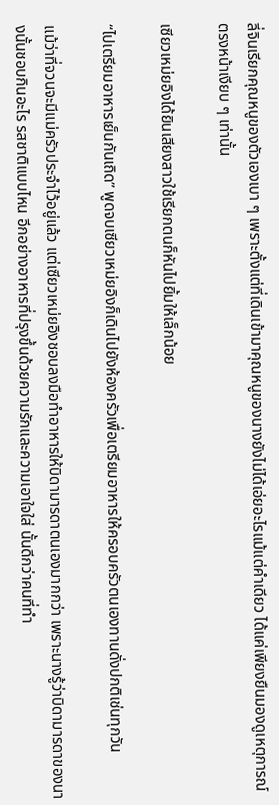ลี่จินเรียกคุณหนูของตัวเองเบา ๆ เพราะตั้งแต่ที่เดินเข้ามาคุณหนูของนางยังไม่ได้เอ่ยอะไรแม้แต่คำเดียว ได้แค่เพียงยืนมองดูเหตุการณ์ตรงหน้าเงียบ ๆ เท่านั้น

เซียวเหม่ยอิงได้ยินเสียงสาวใช้เรียกตนก็หันไปยิ้มให้เล็กน้อย

“ไปเตรียมอาหารเย็นกันเถิด” พูดจบเซียวเหม่ยอิงก็เดินไปยังห้องครัวเพื่อเตรียมอาหารให้ครอบครัวตนเองทานดั่งปกติเช่นทุกวัน

แม้ว่าที่จวนจะมีแม่ครัวประจำไว้อยู่แล้ว แต่เซียวเหม่ยอิงชอบลงมือทำอาหารให้บิดามารดาตนเองมากกว่า เพราะนางรู้ว่าบิดามารดาของนางนั้นชอบกินอะไร รสชาติแบบไหน อีกอย่างอาหารที่ปรุงขึ้นด้วยความรักและความเอาใจใส่ นั้นดีกว่าคนที่ทำ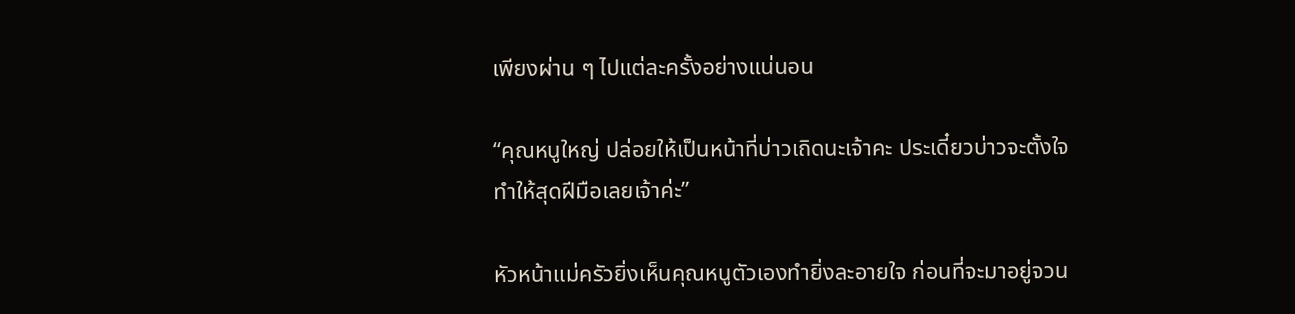เพียงผ่าน ๆ ไปแต่ละครั้งอย่างแน่นอน

“คุณหนูใหญ่ ปล่อยให้เป็นหน้าที่บ่าวเถิดนะเจ้าคะ ประเดี๋ยวบ่าวจะตั้งใจทำให้สุดฝีมือเลยเจ้าค่ะ”

หัวหน้าแม่ครัวยิ่งเห็นคุณหนูตัวเองทำยิ่งละอายใจ ก่อนที่จะมาอยู่จวน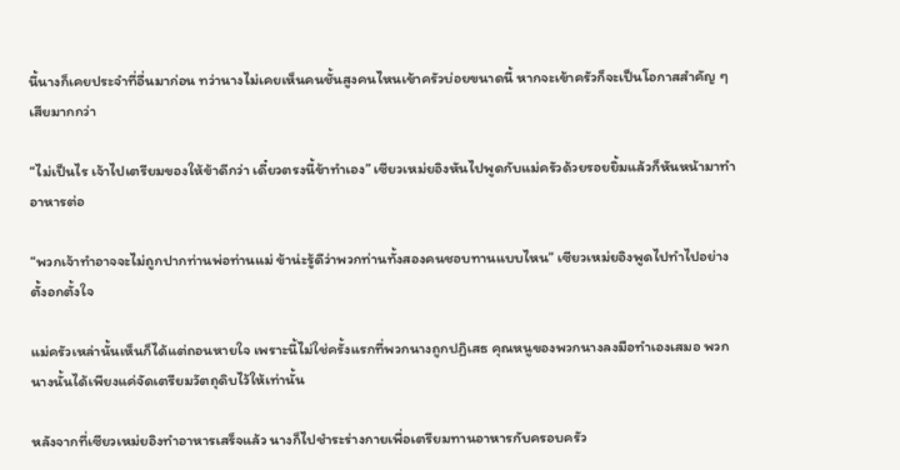นี้นางก็เคยประจำที่อื่นมาก่อน ทว่านางไม่เคยเห็นคนชั้นสูงคนไหนเข้าครัวบ่อยขนาดนี้ หากจะเข้าครัวก็จะเป็นโอกาสสำคัญ ๆ เสียมากกว่า

“ไม่เป็นไร เจ้าไปเตรียมของให้ข้าดีกว่า เดี๋ยวตรงนี้ข้าทำเอง” เซียวเหม่ยอิงหันไปพูดกับแม่ครัวด้วยรอยยิ้มแล้วก็หันหน้ามาทำอาหารต่อ

“พวกเจ้าทำอาจจะไม่ถูกปากท่านพ่อท่านแม่ ข้าน่ะรู้ดีว่าพวกท่านทั้งสองคนชอบทานแบบไหน” เซียวเหม่ยอิงพูดไปทำไปอย่างตั้งอกตั้งใจ

แม่ครัวเหล่านั้นเห็นก็ได้แต่ถอนหายใจ เพราะนี้ไม่ใช่ครั้งแรกที่พวกนางถูกปฏิเสธ คุณหนูของพวกนางลงมือทำเองเสมอ พวกนางนั้นได้เพียงแค่จัดเตรียมวัตถุดิบไว้ให้เท่านั้น

หลังจากที่เซียวเหม่ยอิงทำอาหารเสร็จแล้ว นางก็ไปชำระร่างกายเพื่อเตรียมทานอาหารกับครอบครัว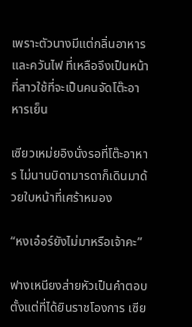เพราะตัวนางมีแต่กลิ่นอาหารและควันไฟ ที่เหลือจึงเป็นหน้าที่สาวใช้ที่จะเป็นคนจัดโต๊ะอาหารเย็น

เซียวเหม่ยอิงนั่งรอที่โต๊ะอาหาร ไม่นานบิดามารดาก็เดินมาด้วยใบหน้าที่เศร้าหมอง

“หงเอ๋อร์ยังไม่มาหรือเจ้าคะ”

ฟางเหนียงส่ายหัวเป็นคำตอบ ตั้งแต่ที่ได้ยินราชโองการ เซีย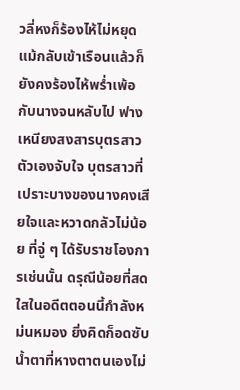วลี่หงก็ร้องไห้ไม่หยุด แม้กลับเข้าเรือนแล้วก็ยังคงร้องไห้พร่ำเพ้อกับนางจนหลับไป ฟางเหนียงสงสารบุตรสาวตัวเองจับใจ บุตรสาวที่เปราะบางของนางคงเสียใจและหวาดกลัวไม่น้อย ที่จู่ ๆ ได้รับราชโองการเช่นนั้น ดรุณีน้อยที่สดใสในอดีตตอนนี้กำลังหม่นหมอง ยิ่งคิดก็อดซับน้ำตาที่หางตาตนเองไม่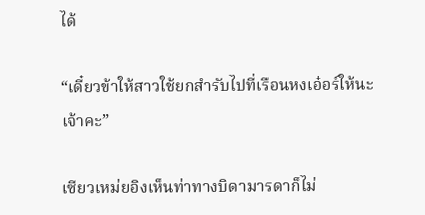ได้

“เดี๋ยวข้าให้สาวใช้ยกสำรับไปที่เรือนหงเอ๋อร์ให้นะเจ้าคะ”

เซียวเหม่ยอิงเห็นท่าทางบิดามารดาก็ไม่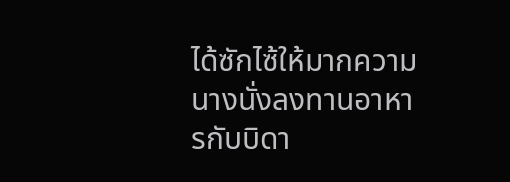ได้ซักไซ้ให้มากความ นางนั่งลงทานอาหารกับบิดา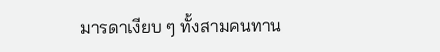มารดาเงียบ ๆ ทั้งสามคนทาน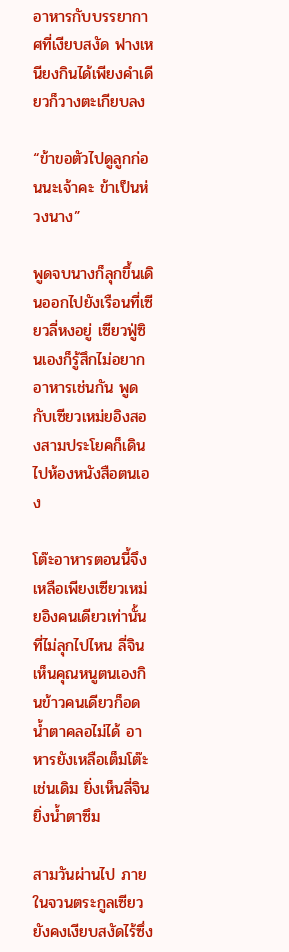อาหารกับบรรยากาศที่เงียบสงัด ฟางเหนียงกินได้เพียงคำเดียวก็วางตะเกียบลง

“ข้าขอตัวไปดูลูกก่อนนะเจ้าคะ ข้าเป็นห่วงนาง”

พูดจบนางก็ลุกขึ้นเดินออกไปยังเรือนที่เซียวลี่หงอยู่ เซียวฟู่ซินเองก็รู้สึกไม่อยากอาหารเช่นกัน พูดกับเซียวเหม่ยอิงสองสามประโยคก็เดินไปห้องหนังสือตนเอง

โต๊ะอาหารตอนนี้จึงเหลือเพียงเซียวเหม่ยอิงคนเดียวเท่านั้นที่ไม่ลุกไปไหน ลี่จินเห็นคุณหนูตนเองกินข้าวคนเดียวก็อดน้ำตาคลอไม่ได้ อาหารยังเหลือเต็มโต๊ะเช่นเดิม ยิ่งเห็นลี่จินยิ่งน้ำตาซึม

สามวันผ่านไป ภายในจวนตระกูลเซียวยังคงเงียบสงัดไร้ซึ่ง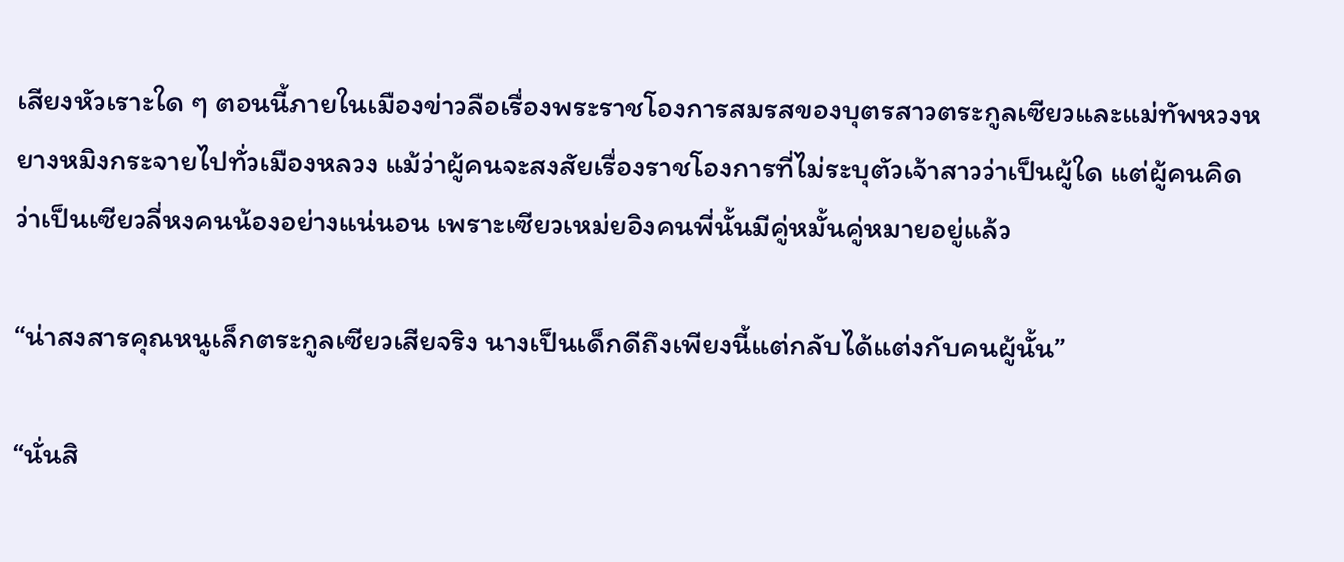เสียงหัวเราะใด ๆ ตอนนี้ภายในเมืองข่าวลือเรื่องพระราชโองการสมรสของบุตรสาวตระกูลเซียวและแม่ทัพหวงหยางหมิงกระจายไปทั่วเมืองหลวง แม้ว่าผู้คนจะสงสัยเรื่องราชโองการที่ไม่ระบุตัวเจ้าสาวว่าเป็นผู้ใด แต่ผู้คนคิดว่าเป็นเซียวลี่หงคนน้องอย่างแน่นอน เพราะเซียวเหม่ยอิงคนพี่นั้นมีคู่หมั้นคู่หมายอยู่แล้ว

“น่าสงสารคุณหนูเล็กตระกูลเซียวเสียจริง นางเป็นเด็กดีถึงเพียงนี้แต่กลับได้แต่งกับคนผู้นั้น”

“นั่นสิ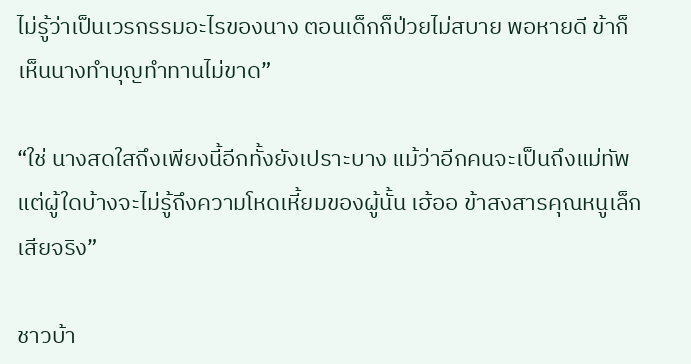ไม่รู้ว่าเป็นเวรกรรมอะไรของนาง ตอนเด็กก็ป่วยไม่สบาย พอหายดี ข้าก็เห็นนางทำบุญทำทานไม่ขาด”

“ใช่ นางสดใสถึงเพียงนี้อีกทั้งยังเปราะบาง แม้ว่าอีกคนจะเป็นถึงแม่ทัพ แต่ผู้ใดบ้างจะไม่รู้ถึงความโหดเหี้ยมของผู้นั้น เฮ้ออ ข้าสงสารคุณหนูเล็กเสียจริง”

ชาวบ้า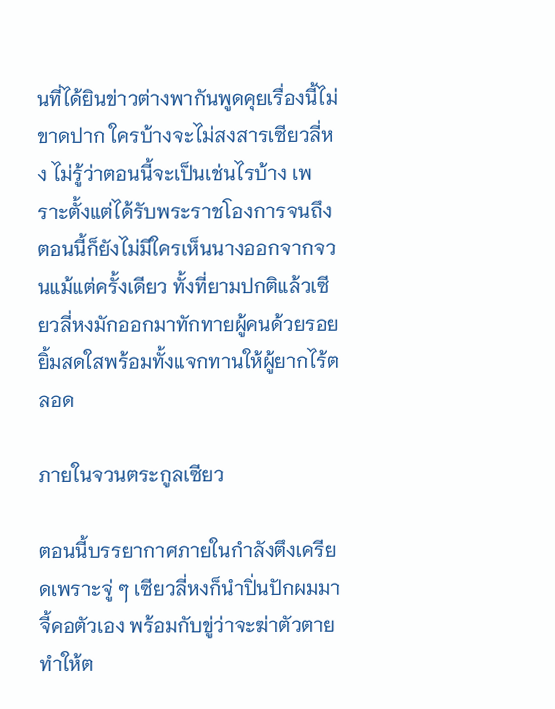นที่ได้ยินข่าวต่างพากันพูดคุยเรื่องนี้ไม่ขาดปาก ใครบ้างจะไม่สงสารเซียวลี่หง ไม่รู้ว่าตอนนี้จะเป็นเช่นไรบ้าง เพราะตั้งแต่ได้รับพระราชโองการจนถึงตอนนี้ก็ยังไม่มีใครเห็นนางออกจากจวนแม้แต่ครั้งเดียว ทั้งที่ยามปกติแล้วเซียวลี่หงมักออกมาทักทายผู้คนด้วยรอยยิ้มสดใสพร้อมทั้งแจกทานให้ผู้ยากไร้ตลอด

ภายในจวนตระกูลเซียว

ตอนนี้บรรยากาศภายในกำลังตึงเครียดเพราะจู่ ๆ เซียวลี่หงก็นำปิ่นปักผมมาจี้คอตัวเอง พร้อมกับขู่ว่าจะฆ่าตัวตาย ทำให้ต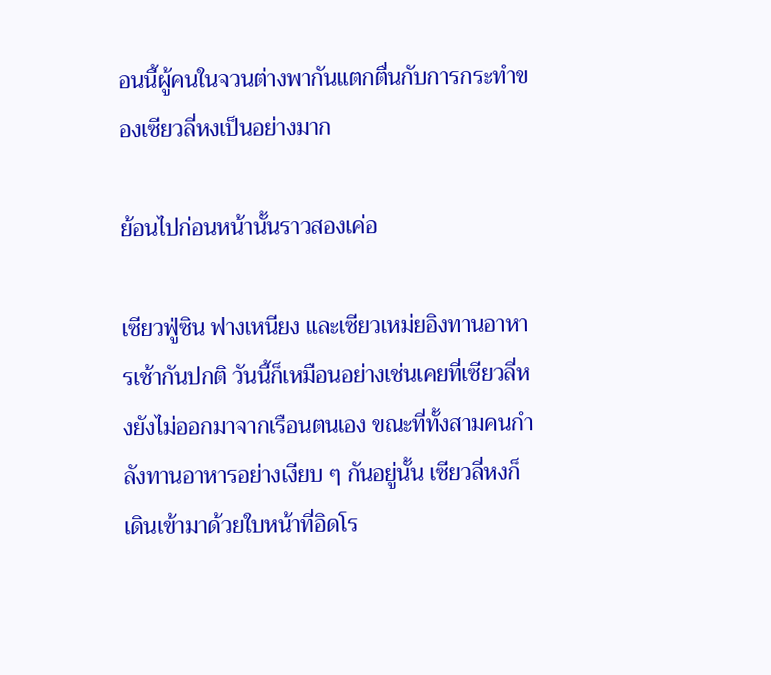อนนี้ผู้คนในจวนต่างพากันแตกตื่นกับการกระทำของเซียวลี่หงเป็นอย่างมาก

ย้อนไปก่อนหน้านั้นราวสองเค่อ

เซียวฟู่ซิน ฟางเหนียง และเซียวเหม่ยอิงทานอาหารเช้ากันปกติ วันนี้ก็เหมือนอย่างเช่นเคยที่เซียวลี่หงยังไม่ออกมาจากเรือนตนเอง ขณะที่ทั้งสามคนกำลังทานอาหารอย่างเงียบ ๆ กันอยู่นั้น เซียวลี่หงก็เดินเข้ามาด้วยใบหน้าที่อิดโร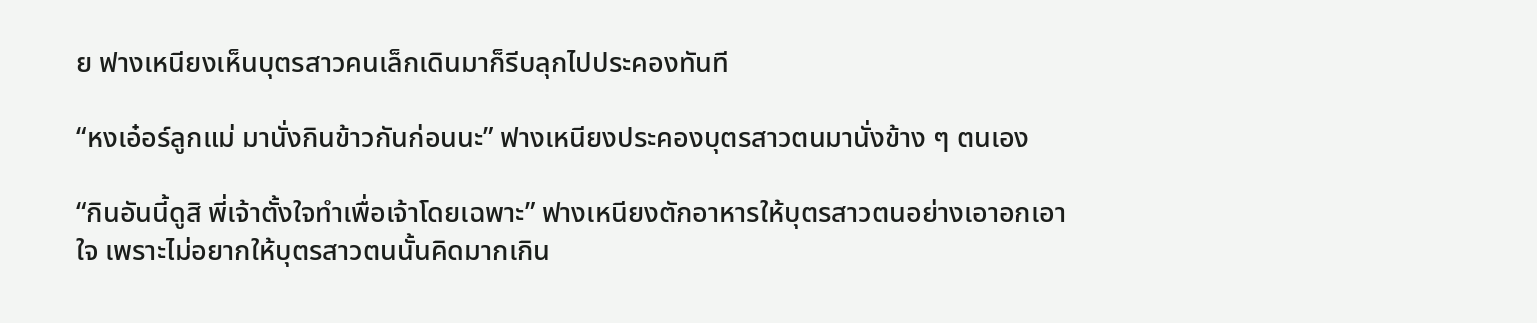ย ฟางเหนียงเห็นบุตรสาวคนเล็กเดินมาก็รีบลุกไปประคองทันที

“หงเอ๋อร์ลูกแม่ มานั่งกินข้าวกันก่อนนะ” ฟางเหนียงประคองบุตรสาวตนมานั่งข้าง ๆ ตนเอง

“กินอันนี้ดูสิ พี่เจ้าตั้งใจทำเพื่อเจ้าโดยเฉพาะ” ฟางเหนียงตักอาหารให้บุตรสาวตนอย่างเอาอกเอาใจ เพราะไม่อยากให้บุตรสาวตนนั้นคิดมากเกิน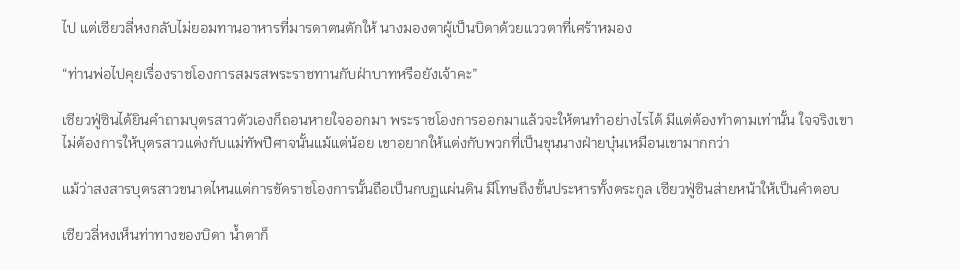ไป แต่เซียวลี่หงกลับไม่ยอมทานอาหารที่มารดาตนตักให้ นางมองตาผู้เป็นบิดาด้วยแววตาที่เศร้าหมอง

“ท่านพ่อไปคุยเรื่องราชโองการสมรสพระราชทานกับฝ่าบาทหรือยังเจ้าคะ”

เซียวฟู่ซินได้ยินคำถามบุตรสาวตัวเองก็ถอนหายใจออกมา พระราชโองการออกมาแล้วจะให้ตนทำอย่างไรได้ มีแต่ต้องทำตามเท่านั้น ใจจริงเขาไม่ต้องการให้บุตรสาวแต่งกับแม่ทัพปีศาจนั้นแม้แต่น้อย เขาอยากให้แต่งกับพวกที่เป็นขุนนางฝ่ายบุ๋นเหมือนเขามากกว่า

แม้ว่าสงสารบุตรสาวขนาดไหนแต่การขัดราชโองการนั้นถือเป็นกบฏแผ่นดิน มีโทษถึงขั้นประหารทั้งตระกูล เซียวฟู่ซินส่ายหน้าให้เป็นคำตอบ

เซียวลี่หงเห็นท่าทางของบิดา น้ำตาก็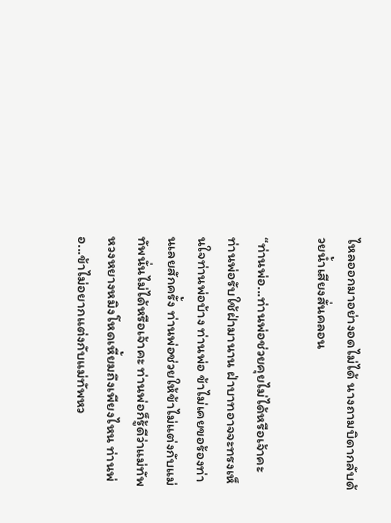ไหลออกมาอย่างอดไม่ได้ นางถามบิดากลับด้วยน้ำเสียงสั่นคลอน

“ท่านพ่อ...ท่านพ่อช่วยคุยไม่ได้หรือเจ้าคะ ท่านพ่อรับใช้ฝ่ามานาน ฝ่าบาทอาจจะทรงเห็นใจท่านพ่อบ้าง ท่านพ่อ ข้าไม่เคยขอร้องท่านเลยสักครั้ง ท่านพ่อช่วยให้ข้าไม่แต่งกับแม่ทัพนั่นไม่ได้หรือเจ้าคะ ท่านพ่อก็รู้ดีว่าแม่ทัพหวงหยางหมิงโหดเหี้ยมถึงเพียงไหน ท่านพ่อ...ข้าไม่อยากแต่งกับแม่ทัพหว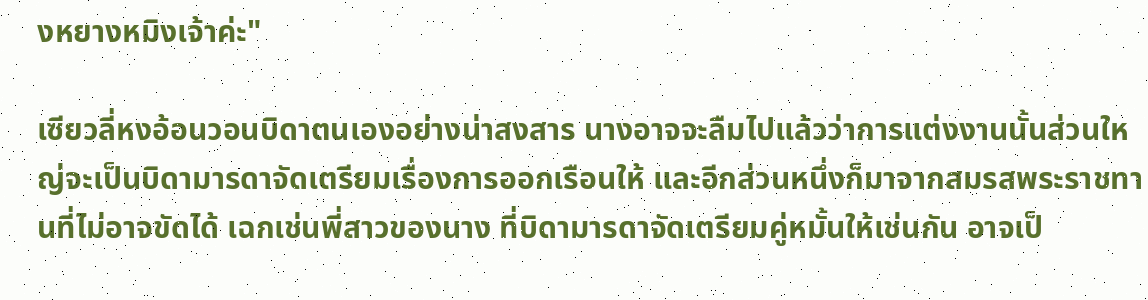งหยางหมิงเจ้าค่ะ"

เซียวลี่หงอ้อนวอนบิดาตนเองอย่างน่าสงสาร นางอาจจะลืมไปแล้วว่าการแต่งงานนั้นส่วนใหญ่จะเป็นบิดามารดาจัดเตรียมเรื่องการออกเรือนให้ และอีกส่วนหนึ่งก็มาจากสมรสพระราชทานที่ไม่อาจขัดได้ เฉกเช่นพี่สาวของนาง ที่บิดามารดาจัดเตรียมคู่หมั้นให้เช่นกัน อาจเป็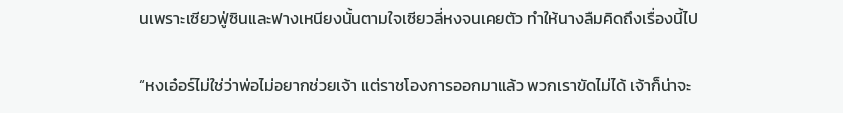นเพราะเซียวฟู่ซินและฟางเหนียงนั้นตามใจเซียวลี่หงจนเคยตัว ทำให้นางลืมคิดถึงเรื่องนี้ไป

“หงเอ๋อร์ไม่ใช่ว่าพ่อไม่อยากช่วยเจ้า แต่ราชโองการออกมาแล้ว พวกเราขัดไม่ได้ เจ้าก็น่าจะ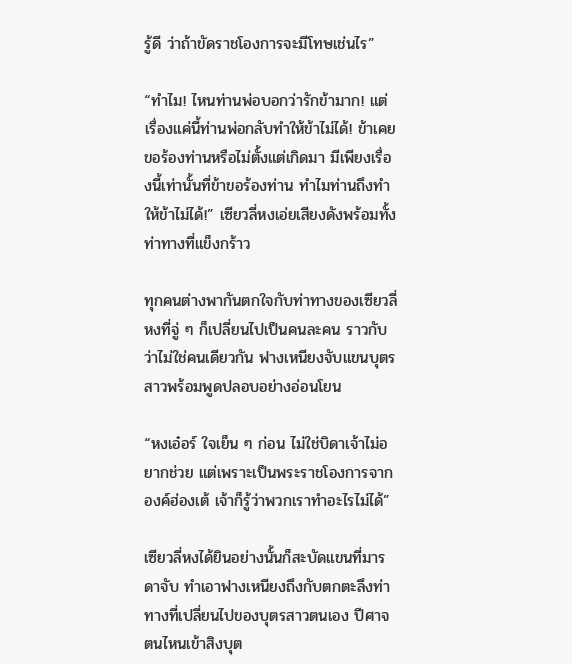รู้ดี ว่าถ้าขัดราชโองการจะมีโทษเช่นไร”

“ทำไม! ไหนท่านพ่อบอกว่ารักข้ามาก! แต่เรื่องแค่นี้ท่านพ่อกลับทำให้ข้าไม่ได้! ข้าเคยขอร้องท่านหรือไม่ตั้งแต่เกิดมา มีเพียงเรื่องนี้เท่านั้นที่ข้าขอร้องท่าน ทำไมท่านถึงทำให้ข้าไม่ได้!” เซียวลี่หงเอ่ยเสียงดังพร้อมทั้งท่าทางที่แข็งกร้าว

ทุกคนต่างพากันตกใจกับท่าทางของเซียวลี่หงที่จู่ ๆ ก็เปลี่ยนไปเป็นคนละคน ราวกับว่าไม่ใช่คนเดียวกัน ฟางเหนียงจับแขนบุตรสาวพร้อมพูดปลอบอย่างอ่อนโยน

“หงเอ๋อร์ ใจเย็น ๆ ก่อน ไม่ใช่บิดาเจ้าไม่อยากช่วย แต่เพราะเป็นพระราชโองการจากองค์ฮ่องเต้ เจ้าก็รู้ว่าพวกเราทำอะไรไม่ได้”

เซียวลี่หงได้ยินอย่างนั้นก็สะบัดแขนที่มารดาจับ ทำเอาฟางเหนียงถึงกับตกตะลึงท่าทางที่เปลี่ยนไปของบุตรสาวตนเอง ปีศาจตนไหนเข้าสิงบุต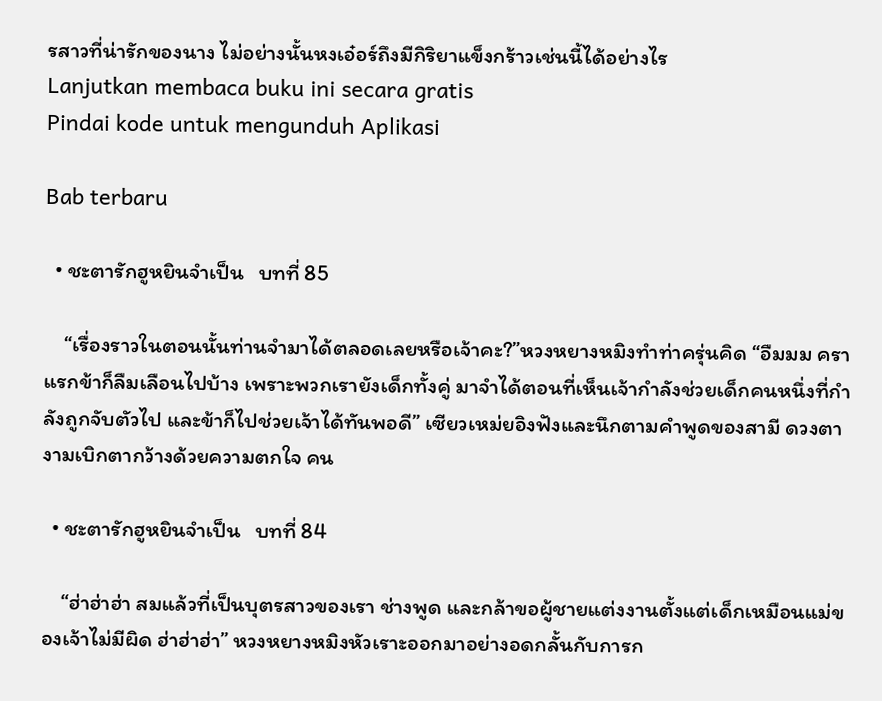รสาวที่น่ารักของนาง ไม่อย่างนั้นหงเอ๋อร์ถึงมีกิริยาแข็งกร้าวเช่นนี้ได้อย่างไร
Lanjutkan membaca buku ini secara gratis
Pindai kode untuk mengunduh Aplikasi

Bab terbaru

  • ชะตารักฮูหยินจำเป็น   บทที่ 85

    “เรื่องราวในตอนนั้นท่านจำมาได้ตลอดเลยหรือเจ้าคะ?”หวงหยางหมิงทำท่าครุ่นคิด “อืมมม คราแรกข้าก็ลืมเลือนไปบ้าง เพราะพวกเรายังเด็กทั้งคู่ มาจำได้ตอนที่เห็นเจ้ากำลังช่วยเด็กคนหนึ่งที่กำลังถูกจับตัวไป และข้าก็ไปช่วยเจ้าได้ทันพอดี” เซียวเหม่ยอิงฟังและนึกตามคำพูดของสามี ดวงตางามเบิกตากว้างด้วยความตกใจ คน

  • ชะตารักฮูหยินจำเป็น   บทที่ 84

    “ฮ่าฮ่าฮ่า สมแล้วที่เป็นบุตรสาวของเรา ช่างพูด และกล้าขอผู้ชายแต่งงานตั้งแต่เด็กเหมือนแม่ของเจ้าไม่มีผิด ฮ่าฮ่าฮ่า” หวงหยางหมิงหัวเราะออกมาอย่างอดกลั้นกับการก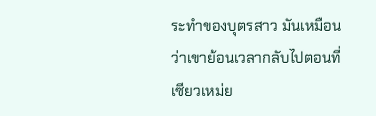ระทำของบุตรสาว มันเหมือนว่าเขาย้อนเวลากลับไปตอนที่เซียวเหม่ย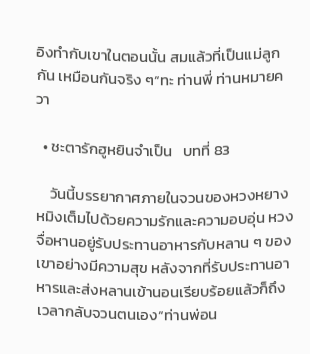อิงทำกับเขาในตอนนั้น สมแล้วที่เป็นแม่ลูกกัน เหมือนกันจริง ๆ“ทะ ท่านพี่ ท่านหมายควา

  • ชะตารักฮูหยินจำเป็น   บทที่ 83

    วันนี้บรรยากาศภายในจวนของหวงหยางหมิงเต็มไปด้วยความรักและความอบอุ่น หวงจื่อหานอยู่รับประทานอาหารกับหลาน ๆ ของเขาอย่างมีความสุข หลังจากที่รับประทานอาหารและส่งหลานเข้านอนเรียบร้อยแล้วก็ถึงเวลากลับจวนตนเอง“ท่านพ่อน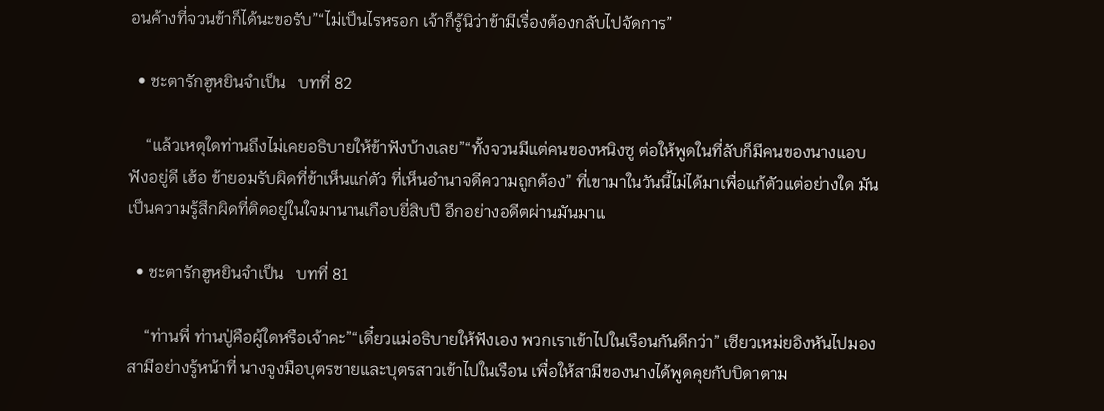อนค้างที่จวนข้าก็ได้นะขอรับ”“ไม่เป็นไรหรอก เจ้าก็รู้นิว่าข้ามีเรื่องต้องกลับไปจัดการ”

  • ชะตารักฮูหยินจำเป็น   บทที่ 82

    “แล้วเหตุใดท่านถึงไม่เคยอธิบายให้ข้าฟังบ้างเลย”“ทั้งจวนมีแต่คนของหนิงซู ต่อให้พูดในที่ลับก็มีคนของนางแอบฟังอยู่ดี เฮ้อ ข้ายอมรับผิดที่ข้าเห็นแก่ตัว ที่เห็นอำนาจดีความถูกต้อง” ที่เขามาในวันนี้ไม่ได้มาเพื่อแก้ตัวแต่อย่างใด มันเป็นความรู้สึกผิดที่ติดอยู่ในใจมานานเกือบยี่สิบปี อีกอย่างอดีตผ่านมันมาแ

  • ชะตารักฮูหยินจำเป็น   บทที่ 81

    “ท่านพี่ ท่านปู่คือผู้ใดหรือเจ้าคะ”“เดี๋ยวแม่อธิบายให้ฟังเอง พวกเราเข้าไปในเรือนกันดีกว่า” เซียวเหม่ยอิงหันไปมองสามีอย่างรู้หน้าที่ นางจูงมือบุตรชายและบุตรสาวเข้าไปในเรือน เพื่อให้สามีของนางได้พูดคุยกับบิดาตาม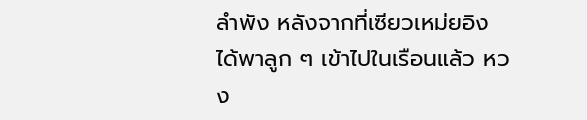ลำพัง หลังจากที่เซียวเหม่ยอิงได้พาลูก ๆ เข้าไปในเรือนแล้ว หวง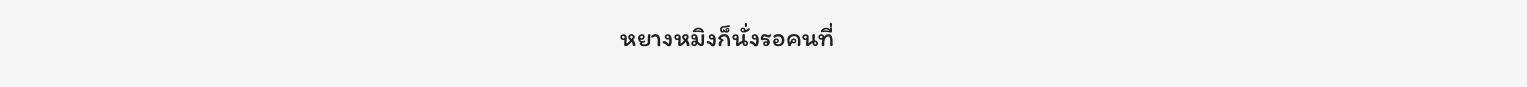หยางหมิงก็นั่งรอคนที่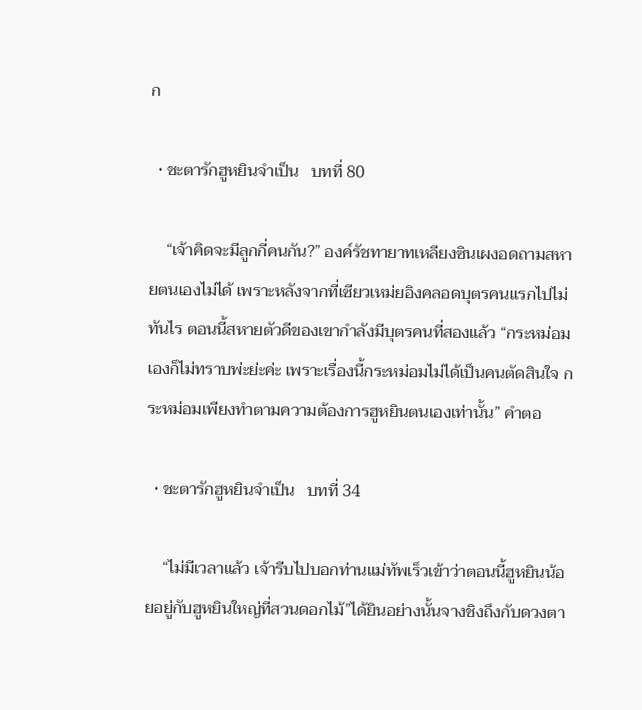ก

  • ชะตารักฮูหยินจำเป็น   บทที่ 80

    “เจ้าคิดจะมีลูกกี่คนกัน?” องค์รัชทายาทเหลียงซินเผงอดถามสหายตนเองไม่ได้ เพราะหลังจากที่เซียวเหม่ยอิงคลอดบุตรคนแรกไปไม่ทันไร ตอนนี้สหายตัวดีของเขากำลังมีบุตรคนที่สองแล้ว “กระหม่อมเองก็ไม่ทราบพ่ะย่ะค่ะ เพราะเรื่องนี้กระหม่อมไม่ได้เป็นคนตัดสินใจ กระหม่อมเพียงทำตามความต้องการฮูหยินตนเองเท่านั้น” คำตอ

  • ชะตารักฮูหยินจำเป็น   บทที่ 34

    “ไม่มีเวลาแล้ว เจ้ารีบไปบอกท่านแม่ทัพเร็วเข้าว่าตอนนี้ฮูหยินน้อยอยู่กับฮูหยินใหญ่ที่สวนดอกไม้”ได้ยินอย่างนั้นจางชิงถึงกับดวงตา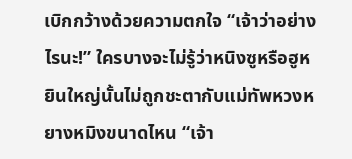เบิกกว้างด้วยความตกใจ “เจ้าว่าอย่างไรนะ!” ใครบางจะไม่รู้ว่าหนิงซูหรือฮูหยินใหญ่นั้นไม่ถูกชะตากับแม่ทัพหวงหยางหมิงขนาดไหน “เจ้า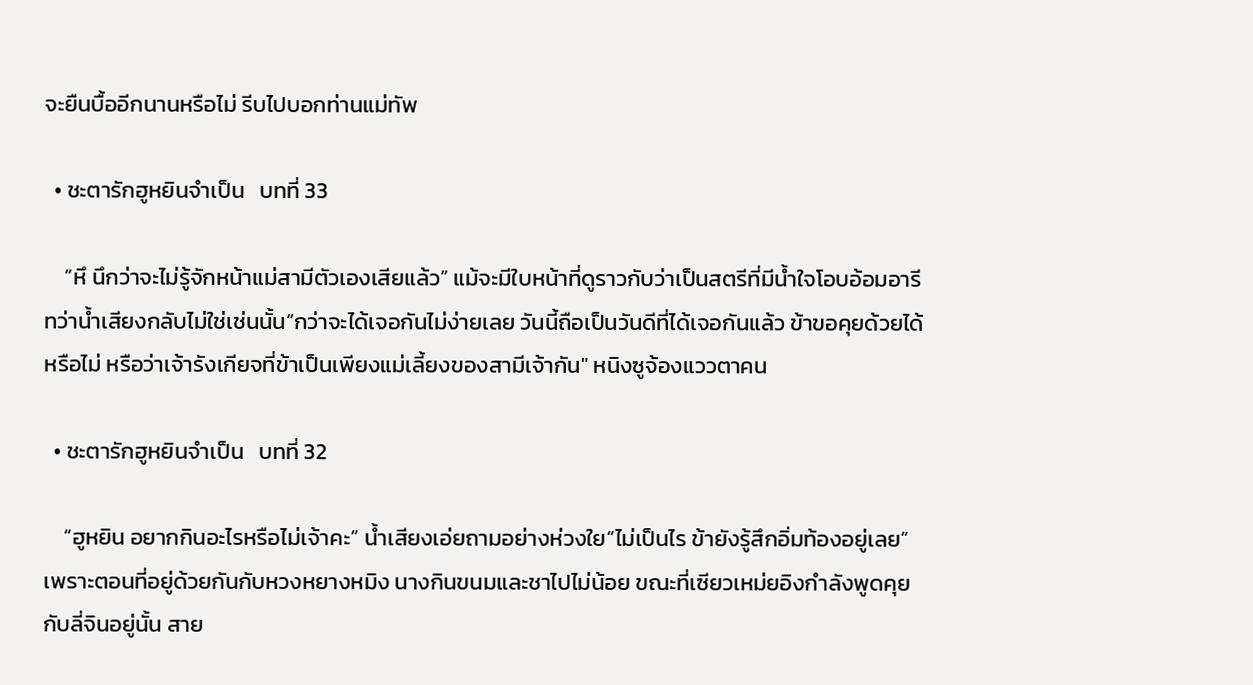จะยืนบื้ออีกนานหรือไม่ รีบไปบอกท่านแม่ทัพ

  • ชะตารักฮูหยินจำเป็น   บทที่ 33

    “หึ นึกว่าจะไม่รู้จักหน้าแม่สามีตัวเองเสียแล้ว” แม้จะมีใบหน้าที่ดูราวกับว่าเป็นสตรีที่มีน้ำใจโอบอ้อมอารี ทว่าน้ำเสียงกลับไม่ใช่เช่นนั้น“กว่าจะได้เจอกันไม่ง่ายเลย วันนี้ถือเป็นวันดีที่ได้เจอกันแล้ว ข้าขอคุยด้วยได้หรือไม่ หรือว่าเจ้ารังเกียจที่ข้าเป็นเพียงแม่เลี้ยงของสามีเจ้ากัน" หนิงซูจ้องแววตาคน

  • ชะตารักฮูหยินจำเป็น   บทที่ 32

    “ฮูหยิน อยากกินอะไรหรือไม่เจ้าคะ” น้ำเสียงเอ่ยถามอย่างห่วงใย“ไม่เป็นไร ข้ายังรู้สึกอิ่มท้องอยู่เลย” เพราะตอนที่อยู่ด้วยกันกับหวงหยางหมิง นางกินขนมและชาไปไม่น้อย ขณะที่เซียวเหม่ยอิงกำลังพูดคุยกับลี่จินอยู่นั้น สาย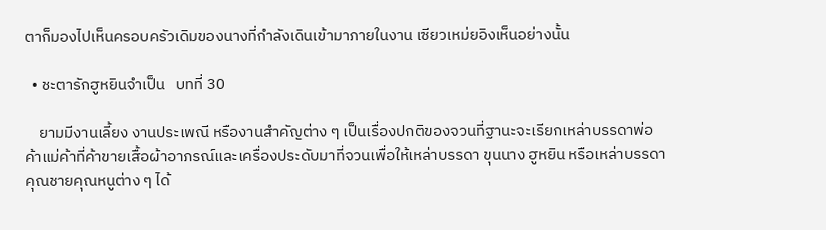ตาก็มองไปเห็นครอบครัวเดิมของนางที่กำลังเดินเข้ามาภายในงาน เซียวเหม่ยอิงเห็นอย่างนั้น

  • ชะตารักฮูหยินจำเป็น   บทที่ 30

    ยามมีงานเลี้ยง งานประเพณี หรืองานสำคัญต่าง ๆ เป็นเรื่องปกติของจวนที่ฐานะจะเรียกเหล่าบรรดาพ่อค้าแม่ค้าที่ค้าขายเสื้อผ้าอาภรณ์และเครื่องประดับมาที่จวนเพื่อให้เหล่าบรรดา ขุนนาง ฮูหยิน หรือเหล่าบรรดาคุณชายคุณหนูต่าง ๆ ได้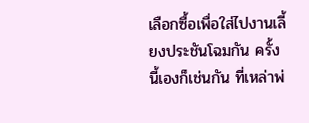เลือกซื้อเพื่อใส่ไปงานเลี้ยงประชันโฉมกัน ครั้งนี้เองก็เช่นกัน ที่เหล่าพ่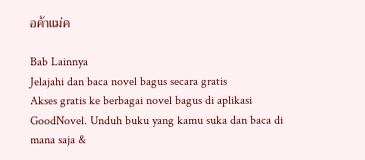อค้าแม่ค

Bab Lainnya
Jelajahi dan baca novel bagus secara gratis
Akses gratis ke berbagai novel bagus di aplikasi GoodNovel. Unduh buku yang kamu suka dan baca di mana saja &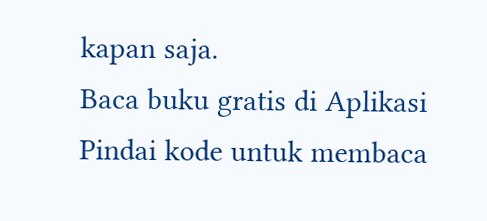kapan saja.
Baca buku gratis di Aplikasi
Pindai kode untuk membaca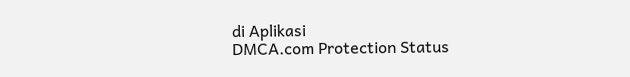di Aplikasi
DMCA.com Protection Status